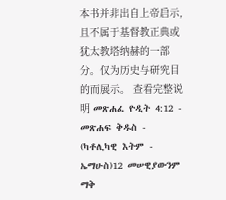本书并非出自上帝启示,且不属于基督教正典或犹太教塔纳赫的一部分。仅为历史与研究目的而展示。 查看完整说明 መጽሐፈ ዮዲት 4:12 - መጽሐፍ ቅዱስ - (ካቶሊካዊ እትም - ኤማሁስ)12 መሠዊያውንም ማቅ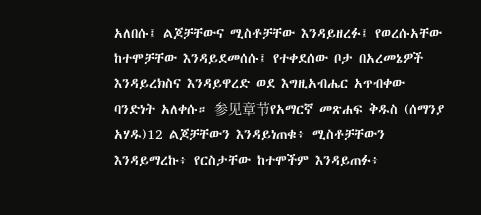አለበሱ፤ ልጆቻቸውና ሚስቶቻቸው እንዳይዘረፉ፤ የወረሱአቸው ከተሞቻቸው እንዳይደመሰሱ፤ የተቀደሰው ቦታ በአረመኔዎች እንዳይረክስና እንዳይዋረድ ወደ እግዚአብሔር አጥብቀው ባንድነት አለቀሱ። 参见章节የአማርኛ መጽሐፍ ቅዱስ (ሰማንያ አሃዱ)12 ልጆቻቸውን እንዳይነጠቁ፥ ሚስቶቻቸውን እንዳይማረኩ፥ የርስታቸው ከተሞችም እንዳይጠፉ፥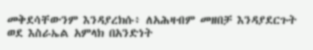መቅደሳቸውንም እንዳያረክሱ፥ ለአሕዛብም መዘበቻ እንዳያደርጉት ወደ እስራኤል አምላክ በአንድነት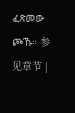ፈጽመው ጮኹ። 参见章节 |